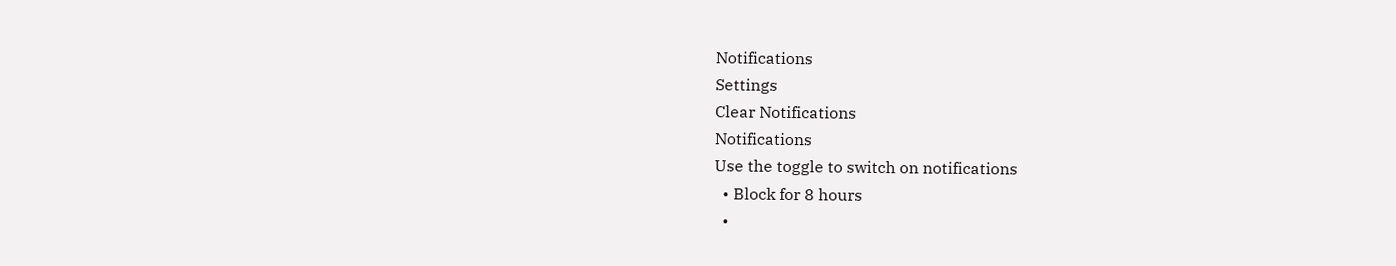Notifications
Settings
Clear Notifications
Notifications
Use the toggle to switch on notifications
  • Block for 8 hours
  •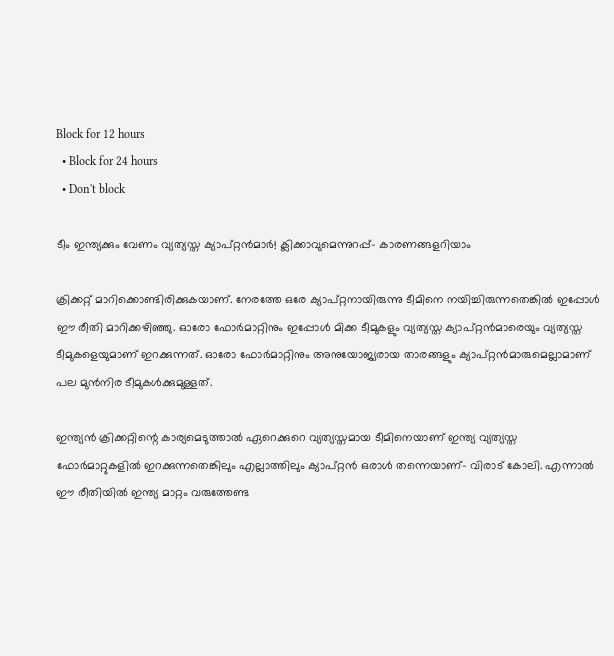Block for 12 hours
  • Block for 24 hours
  • Don't block

ടീം ഇന്ത്യക്കും വേണം വ്യത്യസ്ത ക്യാപ്റ്റന്‍മാര്‍! ക്ലിക്കാവുമെന്നുറപ്പ്- കാരണങ്ങളറിയാം

ക്രിക്കറ്റ് മാറിക്കൊണ്ടിരിക്കുകയാണ്. നേരത്തേ ഒരേ ക്യാപ്റ്റനായിരുന്നു ടീമിനെ നയിച്ചിരുന്നതെങ്കില്‍ ഇപ്പോള്‍ ഈ രീതി മാറിക്കഴിഞ്ഞു. ഓരോ ഫോര്‍മാറ്റിനും ഇപ്പോള്‍ മിക്ക ടീമുകളും വ്യത്യസ്ത ക്യാപ്റ്റന്‍മാരെയും വ്യത്യസ്ത ടീമുകളെയുമാണ് ഇറക്കുന്നത്. ഓരോ ഫോര്‍മാറ്റിനും അനുയോജ്യരായ താരങ്ങളും ക്യാപ്റ്റന്‍മാരുമെല്ലാമാണ് പല മുന്‍നിര ടീമുകള്‍ക്കുമുള്ളത്.

ഇന്ത്യന്‍ ക്രിക്കറ്റിന്റെ കാര്യമെടുത്താല്‍ ഏറെക്കുറെ വ്യത്യസ്തമായ ടീമിനെയാണ് ഇന്ത്യ വ്യത്യസ്ത ഫോര്‍മാറ്റുകളില്‍ ഇറക്കുന്നതെങ്കിലും എല്ലാത്തിലും ക്യാപ്റ്റന്‍ ഒരാള്‍ തന്നെയാണ്- വിരാട് കോലി. എന്നാല്‍ ഈ രീതിയില്‍ ഇന്ത്യ മാറ്റം വരുത്തേണ്ട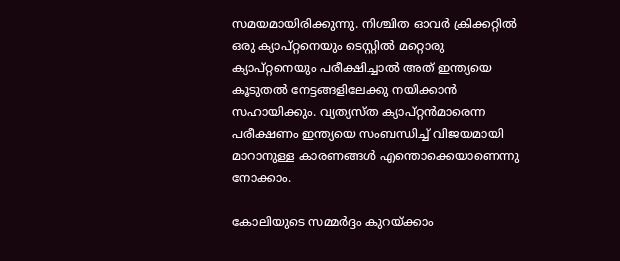സമയമായിരിക്കുന്നു. നിശ്ചിത ഓവര്‍ ക്രിക്കറ്റില്‍ ഒരു ക്യാപ്റ്റനെയും ടെസ്റ്റില്‍ മറ്റൊരു ക്യാപ്റ്റനെയും പരീക്ഷിച്ചാല്‍ അത് ഇന്ത്യയെ കൂടുതല്‍ നേട്ടങ്ങളിലേക്കു നയിക്കാന്‍ സഹായിക്കും. വ്യത്യസ്ത ക്യാപ്റ്റന്‍മാരെന്ന പരീക്ഷണം ഇന്ത്യയെ സംബന്ധിച്ച് വിജയമായി മാറാനുള്ള കാരണങ്ങള്‍ എന്തൊക്കെയാണെന്നു നോക്കാം.

കോലിയുടെ സമ്മര്‍ദ്ദം കുറയ്ക്കാം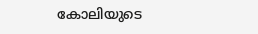കോലിയുടെ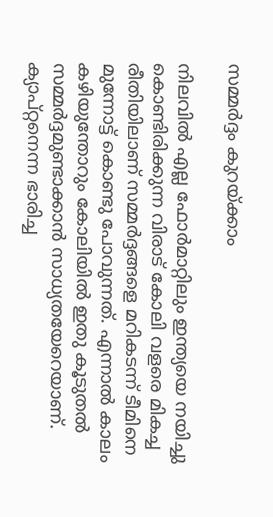സമ്മര്‍ദ്ദം കുറയ്ക്കാം

നിലവില്‍ എല്ല ഫോര്‍മാറ്റിലും ഇന്ത്യയെ നയിച്ചു കൊണ്ടിരിക്കുന്ന വിരാട് കോലി വളരെ മികച്ച രീതിയിലാണ് സമ്മര്‍ദ്ദങ്ങളെ മറികടന്ന് ടീമിനെ മുന്നോട്ട് കൊണ്ടു പോവുന്നത്. എന്നാല്‍ കാലം കഴിയുന്തോറും കോലിയില്‍ ഇതു കൂടുതല്‍ സമ്മര്‍ദ്ദമുണ്ടാക്കാന്‍ സാധ്യതയേറെയാണ്.
ക്യാപ്റ്റനെന്ന ഭാരിച്ച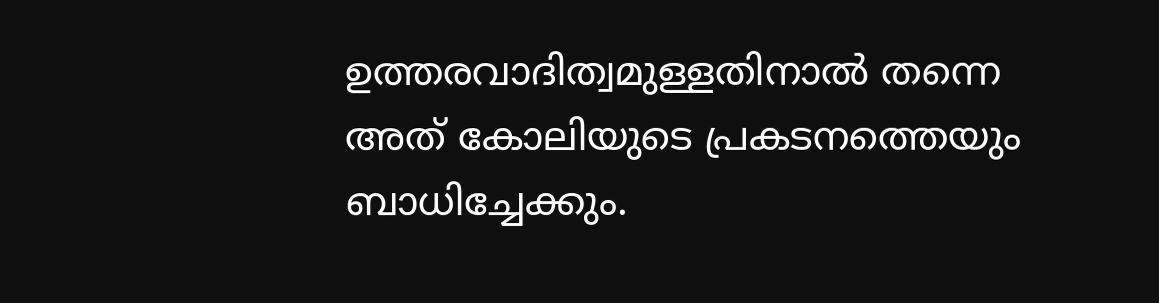ഉത്തരവാദിത്വമുള്ളതിനാല്‍ തന്നെ അത് കോലിയുടെ പ്രകടനത്തെയും ബാധിച്ചേക്കും.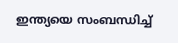ഇന്ത്യയെ സംബന്ധിച്ച്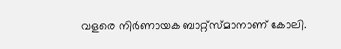വളരെ നിര്‍ണായക ബാറ്റ്‌സ്മാനാണ് കോലി.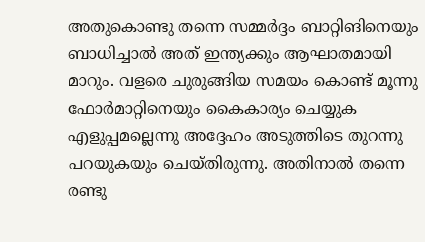അതുകൊണ്ടു തന്നെ സമ്മര്‍ദ്ദം ബാറ്റിങിനെയും ബാധിച്ചാല്‍ അത് ഇന്ത്യക്കും ആഘാതമായി മാറും. വളരെ ചുരുങ്ങിയ സമയം കൊണ്ട് മൂന്നു ഫോര്‍മാറ്റിനെയും കൈകാര്യം ചെയ്യുക എളുപ്പമല്ലെന്നു അദ്ദേഹം അടുത്തിടെ തുറന്നു പറയുകയും ചെയ്തിരുന്നു. അതിനാല്‍ തന്നെ രണ്ടു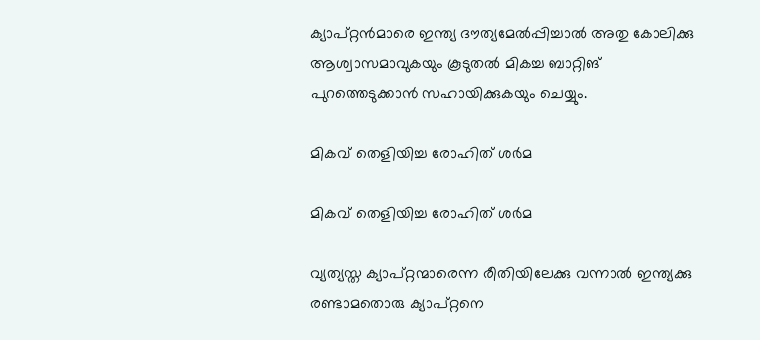ക്യാപ്റ്റന്‍മാരെ ഇന്ത്യ ദൗത്യമേല്‍പ്പിച്ചാല്‍ അതു കോലിക്കു ആശ്വാസമാവുകയും കൂടുതല്‍ മികച്ച ബാറ്റിങ് പുറത്തെടുക്കാന്‍ സഹായിക്കുകയും ചെയ്യും.

മികവ് തെളിയിച്ച രോഹിത് ശര്‍മ

മികവ് തെളിയിച്ച രോഹിത് ശര്‍മ

വ്യത്യസ്ത ക്യാപ്റ്റന്മാരെന്ന രീതിയിലേക്കു വന്നാല്‍ ഇന്ത്യക്കു രണ്ടാമതൊരു ക്യാപ്റ്റനെ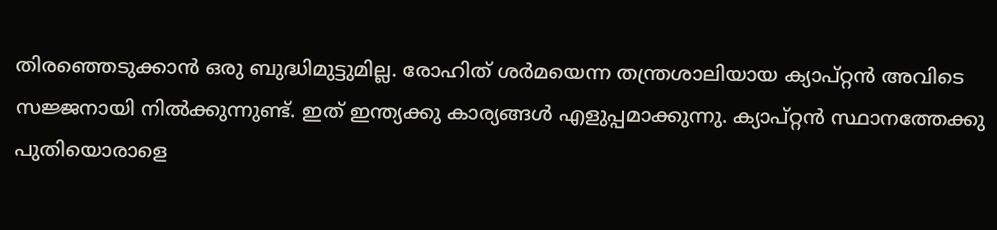തിരഞ്ഞെടുക്കാന്‍ ഒരു ബുദ്ധിമുട്ടുമില്ല. രോഹിത് ശര്‍മയെന്ന തന്ത്രശാലിയായ ക്യാപ്റ്റന്‍ അവിടെ സജ്ജനായി നില്‍ക്കുന്നുണ്ട്. ഇത് ഇന്ത്യക്കു കാര്യങ്ങള്‍ എളുപ്പമാക്കുന്നു. ക്യാപ്റ്റന്‍ സ്ഥാനത്തേക്കു പുതിയൊരാളെ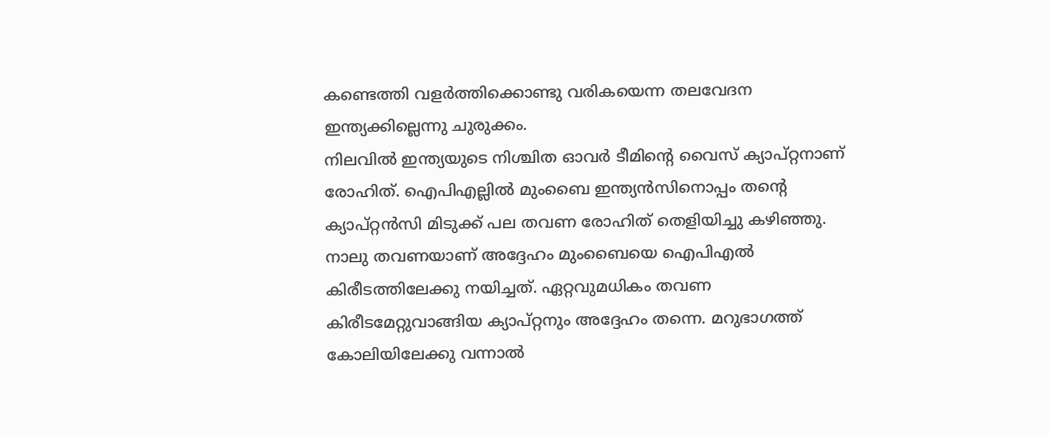കണ്ടെത്തി വളര്‍ത്തിക്കൊണ്ടു വരികയെന്ന തലവേദന ഇന്ത്യക്കില്ലെന്നു ചുരുക്കം.
നിലവില്‍ ഇന്ത്യയുടെ നിശ്ചിത ഓവര്‍ ടീമിന്റെ വൈസ് ക്യാപ്റ്റനാണ് രോഹിത്. ഐപിഎല്ലില്‍ മുംബൈ ഇന്ത്യന്‍സിനൊപ്പം തന്റെ ക്യാപ്റ്റന്‍സി മിടുക്ക് പല തവണ രോഹിത് തെളിയിച്ചു കഴിഞ്ഞു. നാലു തവണയാണ് അദ്ദേഹം മുംബൈയെ ഐപിഎല്‍ കിരീടത്തിലേക്കു നയിച്ചത്. ഏറ്റവുമധികം തവണ കിരീടമേറ്റുവാങ്ങിയ ക്യാപ്റ്റനും അദ്ദേഹം തന്നെ. മറുഭാഗത്ത് കോലിയിലേക്കു വന്നാല്‍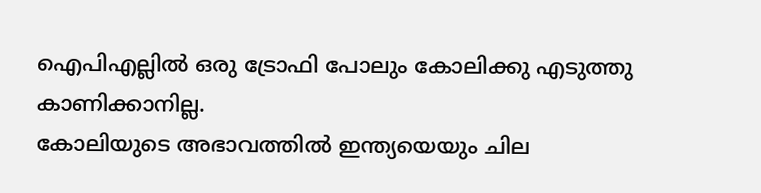ഐപിഎല്ലില്‍ ഒരു ട്രോഫി പോലും കോലിക്കു എടുത്തു കാണിക്കാനില്ല.
കോലിയുടെ അഭാവത്തില്‍ ഇന്ത്യയെയും ചില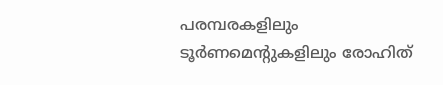പരമ്പരകളിലും ടൂര്‍ണമെന്റുകളിലും രോഹിത്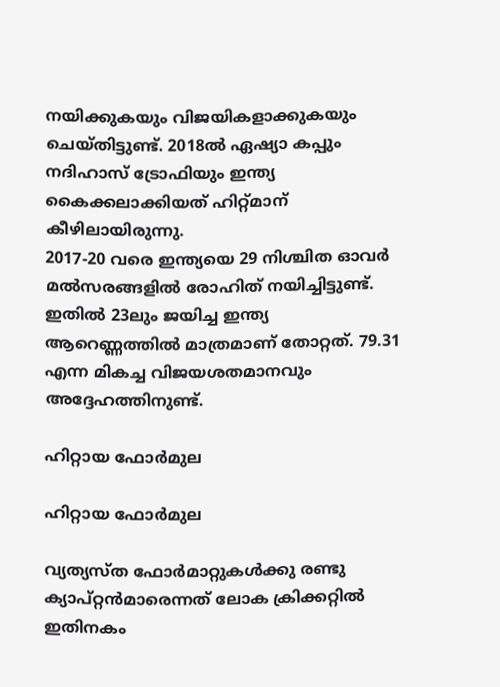നയിക്കുകയും വിജയികളാക്കുകയും ചെയ്തിട്ടുണ്ട്. 2018ല്‍ ഏഷ്യാ കപ്പും നദിഹാസ് ട്രോഫിയും ഇന്ത്യ കൈക്കലാക്കിയത് ഹിറ്റ്മാന് കീഴിലായിരുന്നു.
2017-20 വരെ ഇന്ത്യയെ 29 നിശ്ചിത ഓവര്‍ മല്‍സരങ്ങളില്‍ രോഹിത് നയിച്ചിട്ടുണ്ട്. ഇതില്‍ 23ലും ജയിച്ച ഇന്ത്യ ആറെണ്ണത്തില്‍ മാത്രമാണ് തോറ്റത്. 79.31 എന്ന മികച്ച വിജയശതമാനവും അദ്ദേഹത്തിനുണ്ട്.

ഹിറ്റായ ഫോര്‍മുല

ഹിറ്റായ ഫോര്‍മുല

വ്യത്യസ്ത ഫോര്‍മാറ്റുകള്‍ക്കു രണ്ടു ക്യാപ്റ്റന്‍മാരെന്നത് ലോക ക്രിക്കറ്റില്‍ ഇതിനകം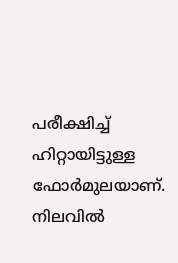പരീക്ഷിച്ച് ഹിറ്റായിട്ടുള്ള ഫോര്‍മുലയാണ്. നിലവില്‍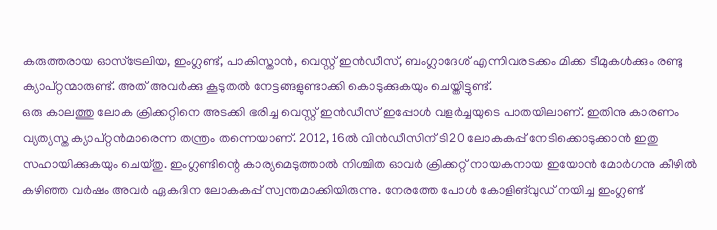കരുത്തരായ ഓസ്‌ട്രേലിയ, ഇംഗ്ലണ്ട്, പാകിസ്താന്‍, വെസ്റ്റ് ഇന്‍ഡീസ്, ബംഗ്ലാദേശ് എന്നിവരടക്കം മിക്ക ടീമുകള്‍ക്കും രണ്ടു ക്യാപ്റ്റന്മാരുണ്ട്. അത് അവര്‍ക്കു കൂടുതല്‍ നേട്ടങ്ങളുണ്ടാക്കി കൊടുക്കുകയും ചെയ്തിട്ടുണ്ട്.
ഒരു കാലത്തു ലോക ക്രിക്കറ്റിനെ അടക്കി ഭരിച്ച വെസ്റ്റ് ഇന്‍ഡീസ് ഇപ്പോള്‍ വളര്‍ച്ചയുടെ പാതയിലാണ്. ഇതിനു കാരണം വ്യത്യസ്ത ക്യാപ്റ്റന്‍മാരെന്ന തന്ത്രം തന്നെയാണ്. 2012, 16ല്‍ വിന്‍ഡീസിന് ടി20 ലോകകപ്പ് നേടിക്കൊടുക്കാന്‍ ഇതു സഹായിക്കുകയും ചെയ്തു. ഇംഗ്ലണ്ടിന്റെ കാര്യമെടുത്താല്‍ നിശ്ചിത ഓവര്‍ ക്രിക്കറ്റ് നായകനായ ഇയോന്‍ മോര്‍ഗനു കീഴില്‍ കഴിഞ്ഞ വര്‍ഷം അവര്‍ ഏകദിന ലോകകപ്പ് സ്വന്തമാക്കിയിരുന്നു. നേരത്തേ പോള്‍ കോളിങ്‌വുഡ് നയിച്ച ഇംഗ്ലണ്ട്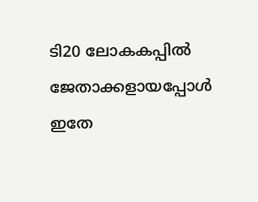ടി20 ലോകകപ്പില്‍ ജേതാക്കളായപ്പോള്‍ ഇതേ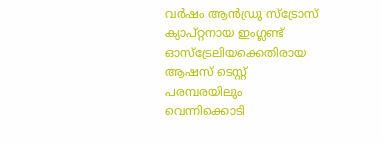വര്‍ഷം ആന്‍ഡ്രു സ്‌ട്രോസ് ക്യാപ്റ്റനായ ഇംഗ്ലണ്ട് ഓസ്‌ട്രേലിയക്കെതിരായ ആഷസ് ടെസ്റ്റ് പരമ്പരയിലും വെന്നിക്കൊടി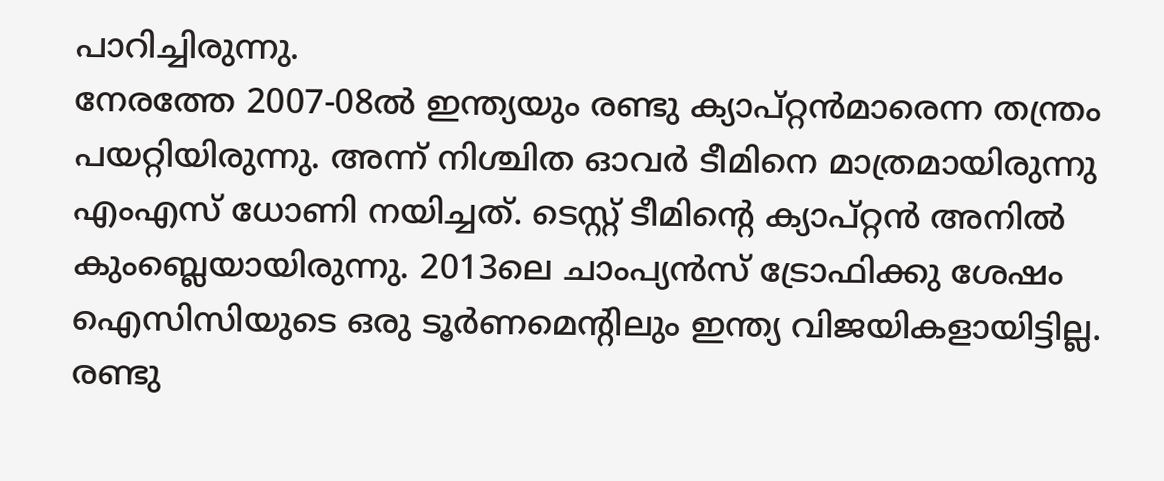പാറിച്ചിരുന്നു.
നേരത്തേ 2007-08ല്‍ ഇന്ത്യയും രണ്ടു ക്യാപ്റ്റന്‍മാരെന്ന തന്ത്രം പയറ്റിയിരുന്നു. അന്ന് നിശ്ചിത ഓവര്‍ ടീമിനെ മാത്രമായിരുന്നു എംഎസ് ധോണി നയിച്ചത്. ടെസ്റ്റ് ടീമിന്റെ ക്യാപ്റ്റന്‍ അനില്‍ കുംബ്ലെയായിരുന്നു. 2013ലെ ചാംപ്യന്‍സ് ട്രോഫിക്കു ശേഷം ഐസിസിയുടെ ഒരു ടൂര്‍ണമെന്റിലും ഇന്ത്യ വിജയികളായിട്ടില്ല. രണ്ടു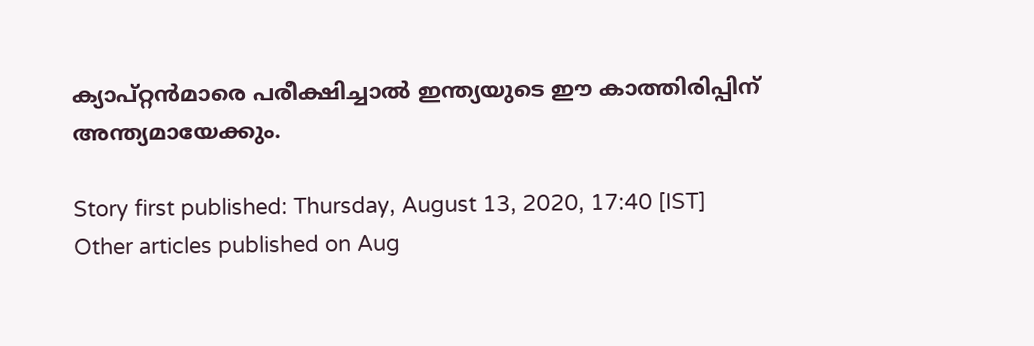ക്യാപ്റ്റന്‍മാരെ പരീക്ഷിച്ചാല്‍ ഇന്ത്യയുടെ ഈ കാത്തിരിപ്പിന് അന്ത്യമായേക്കും.

Story first published: Thursday, August 13, 2020, 17:40 [IST]
Other articles published on Aug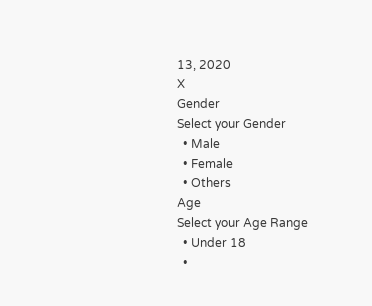13, 2020
X
Gender
Select your Gender
  • Male
  • Female
  • Others
Age
Select your Age Range
  • Under 18
  •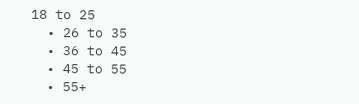18 to 25
  • 26 to 35
  • 36 to 45
  • 45 to 55
  • 55+